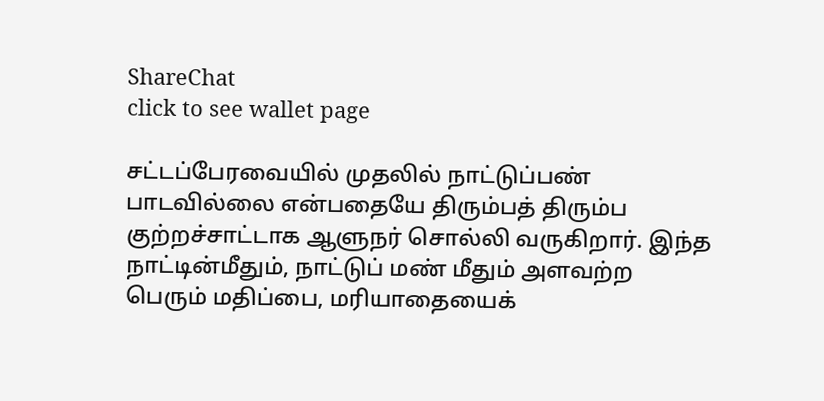ShareChat
click to see wallet page

சட்டப்பேரவையில் முதலில் நாட்டுப்பண் பாடவில்லை என்பதையே திரும்பத் திரும்ப குற்றச்சாட்டாக ஆளுநர் சொல்லி வருகிறார். இந்த நாட்டின்மீதும், நாட்டுப் மண் மீதும் அளவற்ற பெரும் மதிப்பை, மரியாதையைக்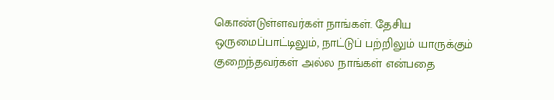கொண்டுள்ளவர்கள் நாங்கள். தேசிய ஒருமைப்பாட்டிலும், நாட்டுப் பற்றிலும் யாருக்கும் குறைந்தவர்கள் அல்ல நாங்கள் என்பதை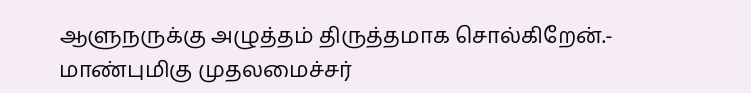ஆளுநருக்கு அழுத்தம் திருத்தமாக சொல்கிறேன்.- மாண்புமிகு முதலமைச்சர்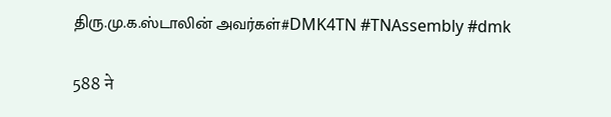திரு.மு.க.ஸ்டாலின் அவர்கள்#DMK4TN #TNAssembly #dmk

588 ने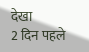देखा
2 दिन पहले